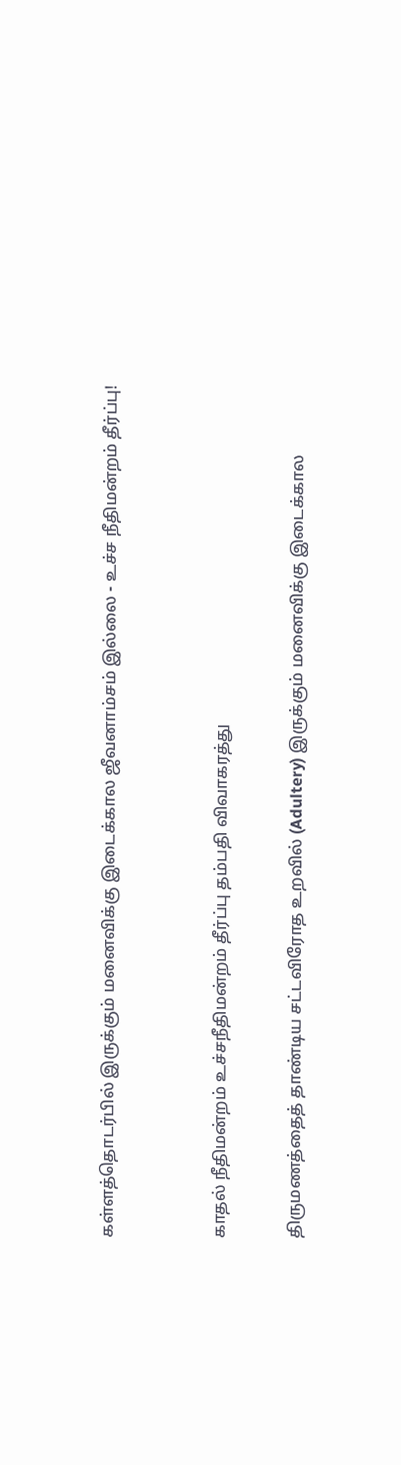கள்ளத்தொடர்பில் இருக்கும் மனைவிக்கு இடைக்கால ஜீவனாம்சம் இல்லை - உச்ச நீதிமன்றம் தீர்ப்பு!


காதல் நீதிமன்றம் உச்சநீதிமன்றம் தீர்ப்பு தம்பதி விவாகரத்து

திருமணத்தைத் தாண்டிய சட்டவிரோத உறவில் (Adultery) இருக்கும் மனைவிக்கு இடைக்கால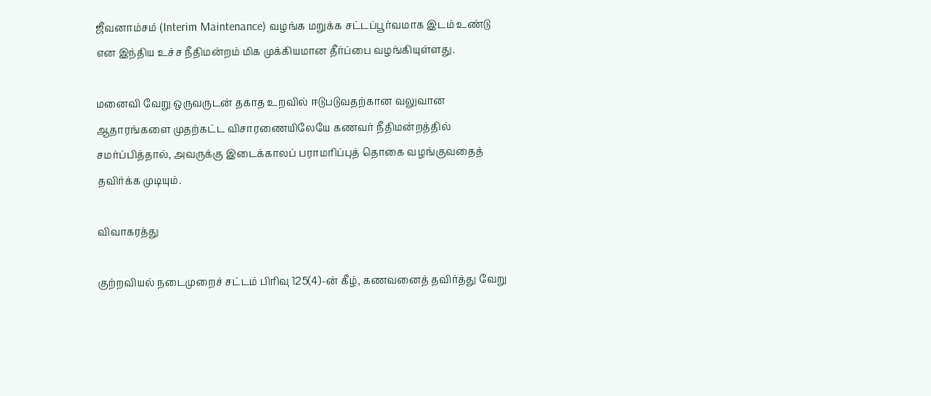ஜீவனாம்சம் (Interim Maintenance) வழங்க மறுக்க சட்டப்பூர்வமாக இடம் உண்டு என இந்திய உச்ச நீதிமன்றம் மிக முக்கியமான தீர்ப்பை வழங்கியுள்ளது.

மனைவி வேறு ஒருவருடன் தகாத உறவில் ஈடுபடுவதற்கான வலுவான ஆதாரங்களை முதற்கட்ட விசாரணையிலேயே கணவர் நீதிமன்றத்தில் சமர்ப்பித்தால், அவருக்கு இடைக்காலப் பராமரிப்புத் தொகை வழங்குவதைத் தவிர்க்க முடியும்.

விவாகரத்து

குற்றவியல் நடைமுறைச் சட்டம் பிரிவு 125(4)-ன் கீழ், கணவனைத் தவிர்த்து வேறு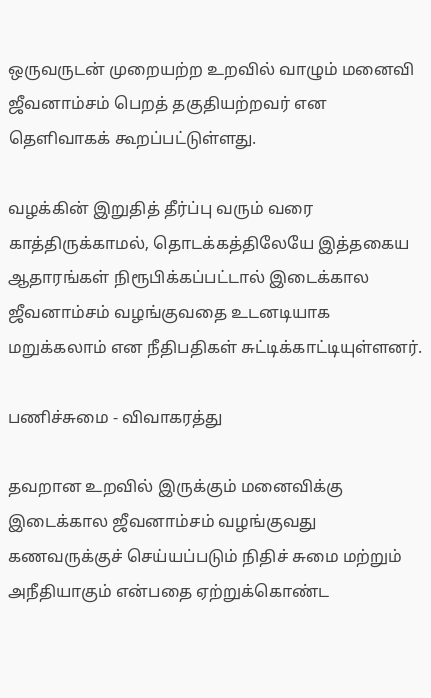ஒருவருடன் முறையற்ற உறவில் வாழும் மனைவி ஜீவனாம்சம் பெறத் தகுதியற்றவர் என தெளிவாகக் கூறப்பட்டுள்ளது.

வழக்கின் இறுதித் தீர்ப்பு வரும் வரை காத்திருக்காமல், தொடக்கத்திலேயே இத்தகைய ஆதாரங்கள் நிரூபிக்கப்பட்டால் இடைக்கால ஜீவனாம்சம் வழங்குவதை உடனடியாக மறுக்கலாம் என நீதிபதிகள் சுட்டிக்காட்டியுள்ளனர்.

பணிச்சுமை - விவாகரத்து

தவறான உறவில் இருக்கும் மனைவிக்கு இடைக்கால ஜீவனாம்சம் வழங்குவது கணவருக்குச் செய்யப்படும் நிதிச் சுமை மற்றும் அநீதியாகும் என்பதை ஏற்றுக்கொண்ட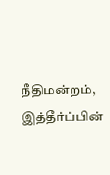நீதிமன்றம், இத்தீர்ப்பின்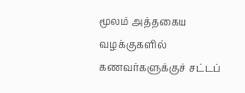மூலம் அத்தகைய வழக்குகளில் கணவர்களுக்குச் சட்டப்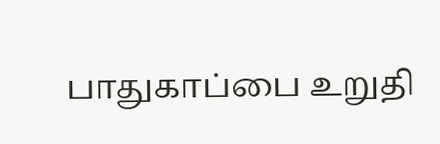பாதுகாப்பை உறுதி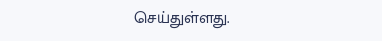செய்துள்ளது.